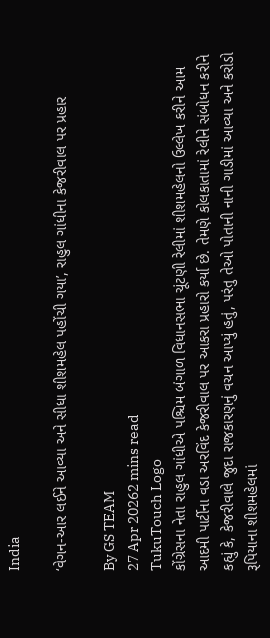India

‘વેગન-આર લઈને આવ્યા અને સીધા શીશમહેલ પહોંચી ગયા’, રાહુલ ગાંધીના કેજરીવાલ પર પ્રહાર

By GS TEAM
27 Apr 20262 mins read
TukuTouch Logo
કોંગ્રેસના નેતા રાહુલ ગાંધીએ પશ્ચિમ બંગાળ વિધાનસભા ચૂંટણી રેલીમાં શીશમહેલનો ઉલ્લેખ કરીને આમ આદમી પાર્ટીના વડા અરવિંદ કેજરીવાલ પર આકરા પ્રહારો કર્યા છે. તેમણે કોલકાતામાં રેલીને સંબોધન કરીને કહ્યું કે, કેજરીવાલે જુદા રાજકારણનું વચન આપ્યું હતું, પરંતુ તેઓ પોતાની નાની ગાડીમાં આવ્યા અને કરોડો રૂપિયાના શીશમહેલમાં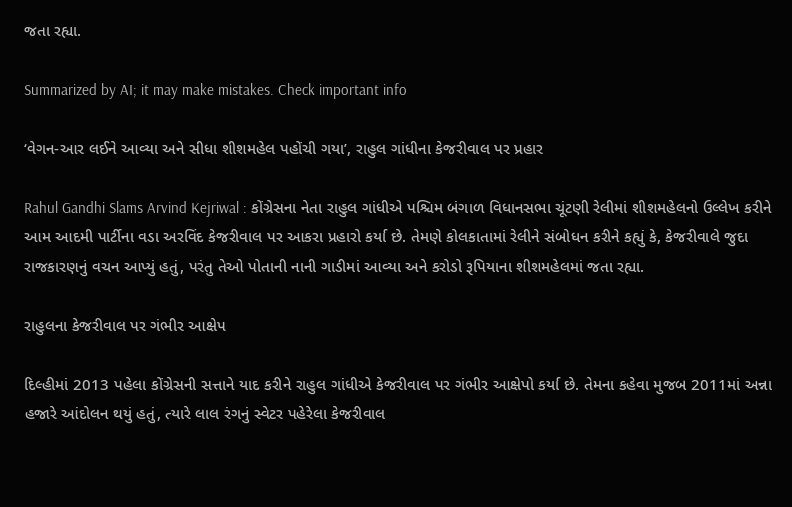જતા રહ્યા.

Summarized by AI; it may make mistakes. Check important info

‘વેગન-આર લઈને આવ્યા અને સીધા શીશમહેલ પહોંચી ગયા’, રાહુલ ગાંધીના કેજરીવાલ પર પ્રહાર

Rahul Gandhi Slams Arvind Kejriwal : કોંગ્રેસના નેતા રાહુલ ગાંધીએ પશ્ચિમ બંગાળ વિધાનસભા ચૂંટણી રેલીમાં શીશમહેલનો ઉલ્લેખ કરીને આમ આદમી પાર્ટીના વડા અરવિંદ કેજરીવાલ પર આકરા પ્રહારો કર્યા છે. તેમણે કોલકાતામાં રેલીને સંબોધન કરીને કહ્યું કે, કેજરીવાલે જુદા રાજકારણનું વચન આપ્યું હતું, પરંતુ તેઓ પોતાની નાની ગાડીમાં આવ્યા અને કરોડો રૂપિયાના શીશમહેલમાં જતા રહ્યા.

રાહુલના કેજરીવાલ પર ગંભીર આક્ષેપ

દિલ્હીમાં 2013 પહેલા કોંગ્રેસની સત્તાને યાદ કરીને રાહુલ ગાંધીએ કેજરીવાલ પર ગંભીર આક્ષેપો કર્યા છે. તેમના કહેવા મુજબ 2011માં અન્ના હજારે આંદોલન થયું હતું, ત્યારે લાલ રંગનું સ્વેટર પહેરેલા કેજરીવાલ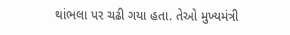થાંભલા પર ચઢી ગયા હતા. તેઓ મુખ્યમંત્રી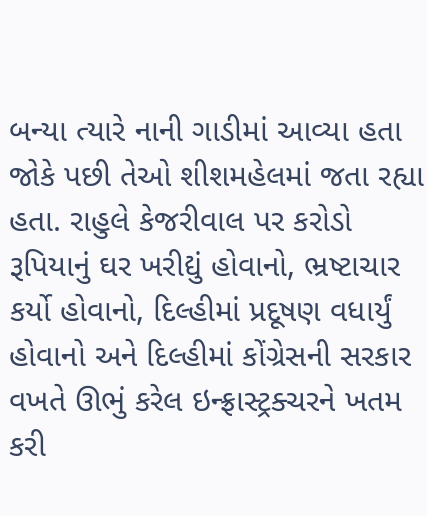બન્યા ત્યારે નાની ગાડીમાં આવ્યા હતા જોકે પછી તેઓ શીશમહેલમાં જતા રહ્યા હતા. રાહુલે કેજરીવાલ પર કરોડો રૂપિયાનું ઘર ખરીદ્યું હોવાનો, ભ્રષ્ટાચાર કર્યો હોવાનો, દિલ્હીમાં પ્રદૂષણ વધાર્યું હોવાનો અને દિલ્હીમાં કોંગ્રેસની સરકાર વખતે ઊભું કરેલ ઇન્ફ્રાસ્ટ્રક્ચરને ખતમ કરી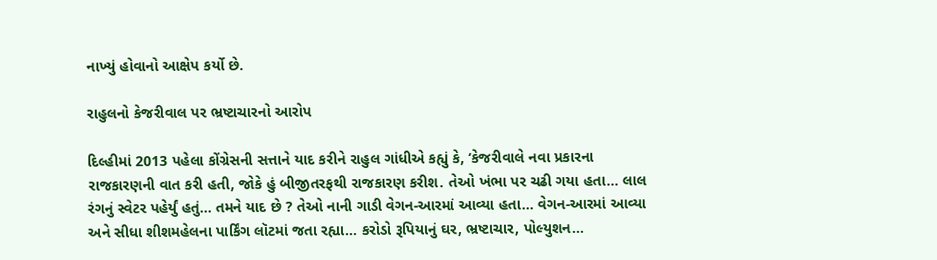નાખ્યું હોવાનો આક્ષેપ કર્યો છે.

રાહુલનો કેજરીવાલ પર ભ્રષ્ટાચારનો આરોપ

દિલ્હીમાં 2013 પહેલા કોંગ્રેસની સત્તાને યાદ કરીને રાહુલ ગાંધીએ કહ્યું કે, ‘કેજરીવાલે નવા પ્રકારના રાજકારણની વાત કરી હતી, જોકે હું બીજીતરફથી રાજકારણ કરીશ. તેઓ ખંભા પર ચઢી ગયા હતા... લાલ રંગનું સ્વેટર પહેર્યું હતું... તમને યાદ છે ? તેઓ નાની ગાડી વેગન-આરમાં આવ્યા હતા... વેગન-આરમાં આવ્યા અને સીધા શીશમહેલના પાર્કિંગ લૉટમાં જતા રહ્યા... કરોડો રૂપિયાનું ઘર, ભ્રષ્ટાચાર, પોલ્યુશન...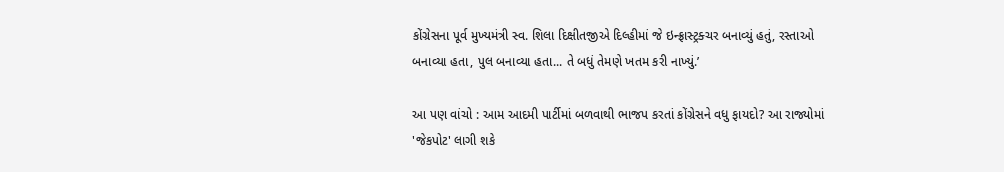કોંગ્રેસના પૂર્વ મુખ્યમંત્રી સ્વ. શિલા દિક્ષીતજીએ દિલ્હીમાં જે ઇન્ફ્રાસ્ટ્રક્ચર બનાવ્યું હતું, રસ્તાઓ બનાવ્યા હતા, પુલ બનાવ્યા હતા... તે બધું તેમણે ખતમ કરી નાખ્યું.’

આ પણ વાંચો : આમ આદમી પાર્ટીમાં બળવાથી ભાજપ કરતાં કોંગ્રેસને વધુ ફાયદો? આ રાજ્યોમાં 'જેકપોટ' લાગી શકે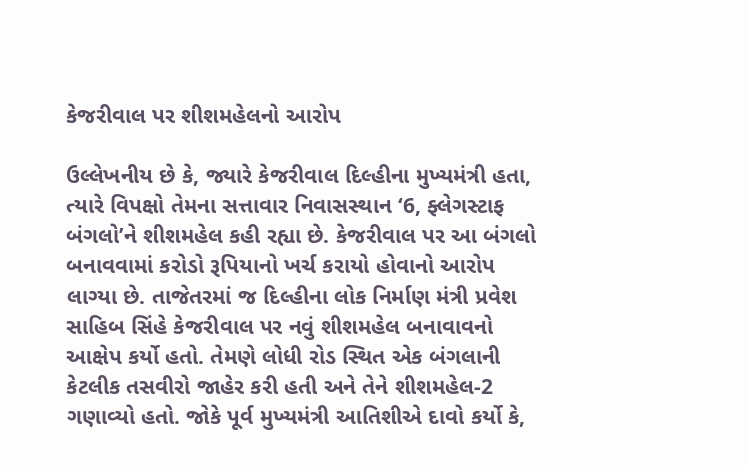કેજરીવાલ પર શીશમહેલનો આરોપ

ઉલ્લેખનીય છે કે, જ્યારે કેજરીવાલ દિલ્હીના મુખ્યમંત્રી હતા, ત્યારે વિપક્ષો તેમના સત્તાવાર નિવાસસ્થાન ‘6, ફ્લેગસ્ટાફ બંગલો’ને શીશમહેલ કહી રહ્યા છે. કેજરીવાલ પર આ બંગલો બનાવવામાં કરોડો રૂપિયાનો ખર્ચ કરાયો હોવાનો આરોપ લાગ્યા છે. તાજેતરમાં જ દિલ્હીના લોક નિર્માણ મંત્રી પ્રવેશ સાહિબ સિંહે કેજરીવાલ પર નવું શીશમહેલ બનાવાવનો આક્ષેપ કર્યો હતો. તેમણે લોધી રોડ સ્થિત એક બંગલાની કેટલીક તસવીરો જાહેર કરી હતી અને તેને શીશમહેલ-2 ગણાવ્યો હતો. જોકે પૂર્વ મુખ્યમંત્રી આતિશીએ દાવો કર્યો કે,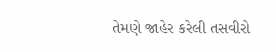તેમણે જાહેર કરેલી તસવીરો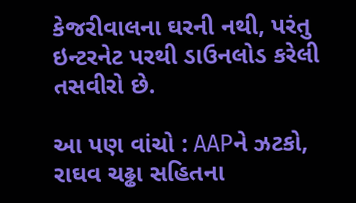કેજરીવાલના ઘરની નથી, પરંતુ ઇન્ટરનેટ પરથી ડાઉનલોડ કરેલી તસવીરો છે.

આ પણ વાંચો : AAPને ઝટકો, રાઘવ ચઢ્ઢા સહિતના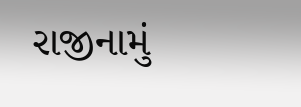રાજીનામું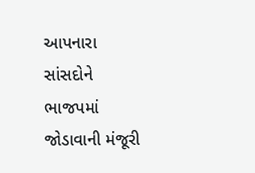આપનારા સાંસદોને ભાજપમાં જોડાવાની મંજૂરી